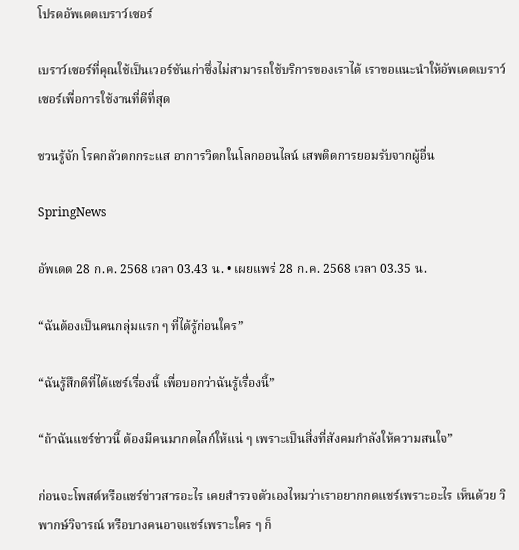โปรดอัพเดตเบราว์เซอร์

เบราว์เซอร์ที่คุณใช้เป็นเวอร์ชันเก่าซึ่งไม่สามารถใช้บริการของเราได้ เราขอแนะนำให้อัพเดตเบราว์เซอร์เพื่อการใช้งานที่ดีที่สุด

ชวนรู้จัก โรคกลัวตกกระแส อาการวิตกในโลกออนไลน์ เสพติดการยอมรับจากผู้อื่น

SpringNews

อัพเดต 28 ก.ค. 2568 เวลา 03.43 น. • เผยแพร่ 28 ก.ค. 2568 เวลา 03.35 น.

“ฉันต้องเป็นคนกลุ่มแรก ๆ ที่ได้รู้ก่อนใคร”

“ฉันรู้สึกดีที่ได้แชร์เรื่องนี้ เพื่อบอกว่าฉันรู้เรื่องนี้”

“ถ้าฉันแชร์ข่าวนี้ ต้องมีคนมากดไลก์ให้แน่ ๆ เพราะเป็นสิ่งที่สังคมกำลังให้ความสนใจ”

ก่อนจะโพสต์หรือแชร์ข่าวสารอะไร เคยสำรวจตัวเองไหมว่าเราอยากกดแชร์เพราะอะไร เห็นด้วย วิพากษ์วิจารณ์ หรือบางคนอาจแชร์เพราะใคร ๆ ก็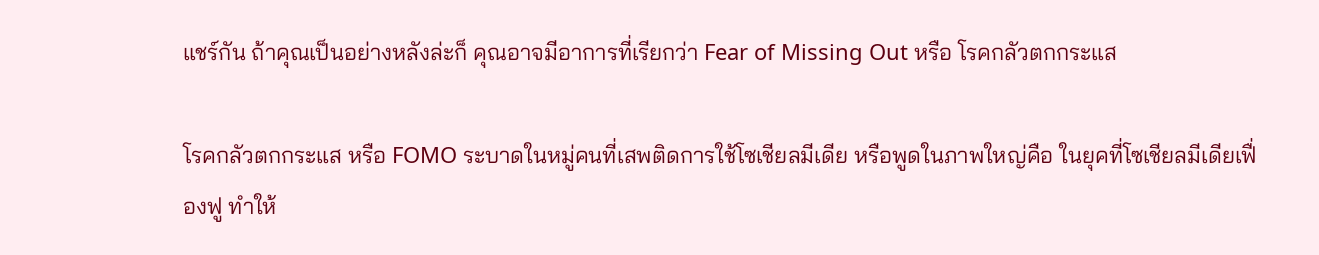แชร์กัน ถ้าคุณเป็นอย่างหลังล่ะก็ คุณอาจมีอาการที่เรียกว่า Fear of Missing Out หรือ โรคกลัวตกกระแส

โรคกลัวตกกระแส หรือ FOMO ระบาดในหมู่คนที่เสพติดการใช้โซเชียลมีเดีย หรือพูดในภาพใหญ่คือ ในยุคที่โซเชียลมีเดียเฟื่องฟู ทำให้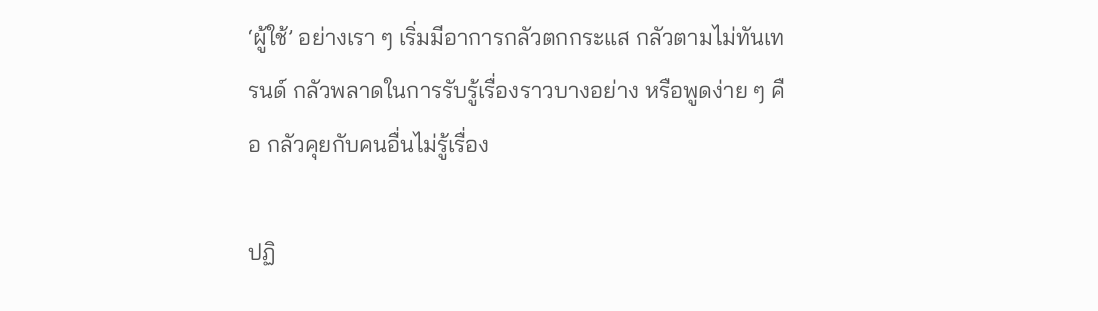‘ผู้ใช้’ อย่างเรา ๆ เริ่มมีอาการกลัวตกกระแส กลัวตามไม่ทันเทรนด์ กลัวพลาดในการรับรู้เรื่องราวบางอย่าง หรือพูดง่าย ๆ คือ กลัวคุยกับคนอื่นไม่รู้เรื่อง

ปฏิ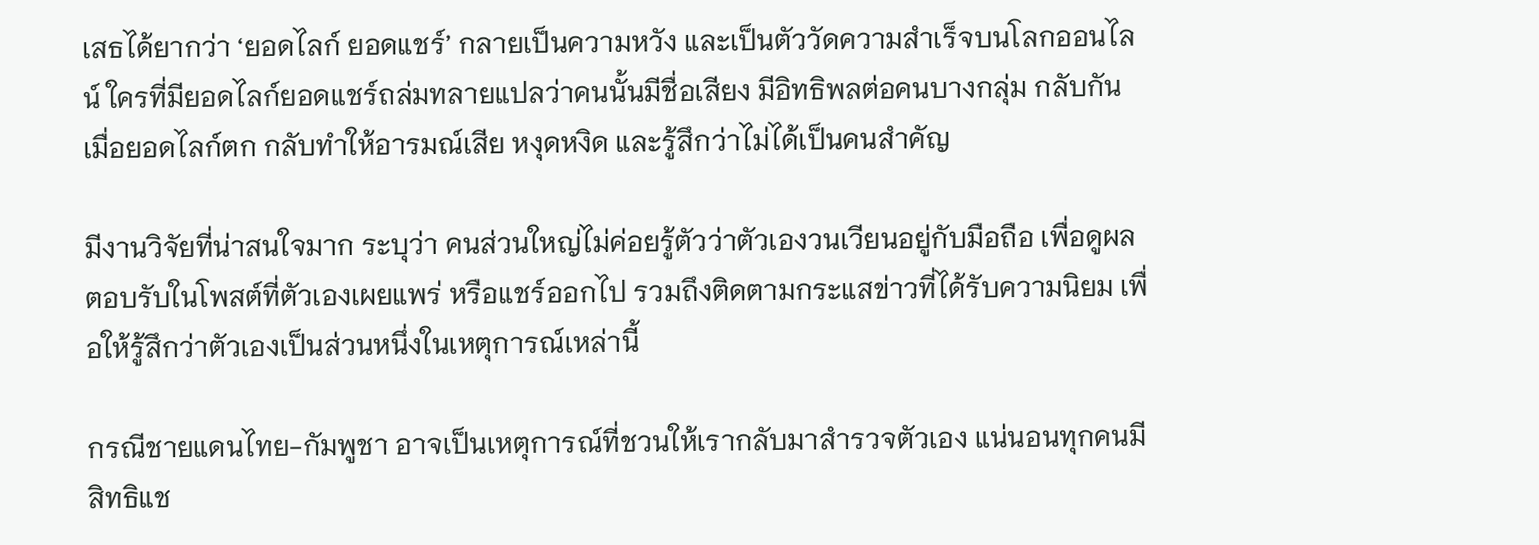เสธได้ยากว่า ‘ยอดไลก์ ยอดแชร์’ กลายเป็นความหวัง และเป็นตัววัดความสำเร็จบนโลกออนไลน์ ใครที่มียอดไลก์ยอดแชร์ถล่มทลายแปลว่าคนนั้นมีชื่อเสียง มีอิทธิพลต่อคนบางกลุ่ม กลับกัน เมื่อยอดไลก์ตก กลับทำให้อารมณ์เสีย หงุดหงิด และรู้สึกว่าไม่ได้เป็นคนสำคัญ

มีงานวิจัยที่น่าสนใจมาก ระบุว่า คนส่วนใหญ่ไม่ค่อยรู้ตัวว่าตัวเองวนเวียนอยู่กับมือถือ เพื่อดูผลตอบรับในโพสต์ที่ตัวเองเผยแพร่ หรือแชร์ออกไป รวมถึงติดตามกระแสข่าวที่ได้รับความนิยม เพื่อให้รู้สึกว่าตัวเองเป็นส่วนหนึ่งในเหตุการณ์เหล่านี้

กรณีชายแดนไทย-กัมพูชา อาจเป็นเหตุการณ์ที่ชวนให้เรากลับมาสำรวจตัวเอง แน่นอนทุกคนมีสิทธิแช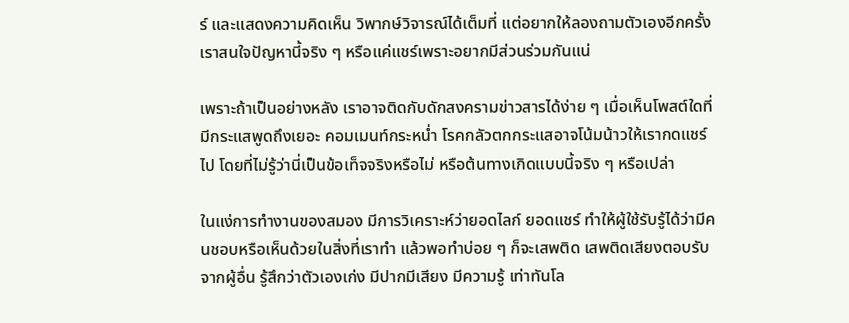ร์ และแสดงความคิดเห็น วิพากษ์วิจารณ์ได้เต็มที่ แต่อยากให้ลองถามตัวเองอีกครั้ง เราสนใจปัญหานี้จริง ๆ หรือแค่แชร์เพราะอยากมีส่วนร่วมกันแน่

เพราะถ้าเป็นอย่างหลัง เราอาจติดกับดักสงครามข่าวสารได้ง่าย ๆ เมื่อเห็นโพสต์ใดที่มีกระแสพูดถึงเยอะ คอมเมนท์กระหน่ำ โรคกลัวตกกระแสอาจโน้มน้าวให้เรากดแชร์ไป โดยที่ไม่รู้ว่านี่เป็นข้อเท็จจริงหรือไม่ หรือต้นทางเกิดแบบนี้จริง ๆ หรือเปล่า

ในแง่การทำงานของสมอง มีการวิเคราะห์ว่ายอดไลก์ ยอดแชร์ ทำให้ผู้ใช้รับรู้ได้ว่ามีคนชอบหรือเห็นด้วยในสิ่งที่เราทำ แล้วพอทำบ่อย ๆ ก็จะเสพติด เสพติดเสียงตอบรับจากผู้อื่น รู้สึกว่าตัวเองเก่ง มีปากมีเสียง มีความรู้ เท่าทันโล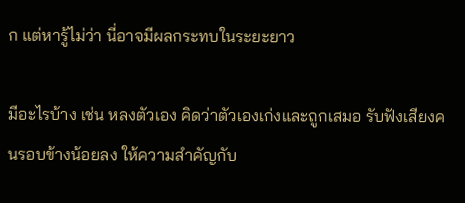ก แต่หารู้ไม่ว่า นี่อาจมีผลกระทบในระยะยาว

มีอะไรบ้าง เช่น หลงตัวเอง คิดว่าตัวเองเก่งและถูกเสมอ รับฟังเสียงคนรอบข้างน้อยลง ให้ความสำคัญกับ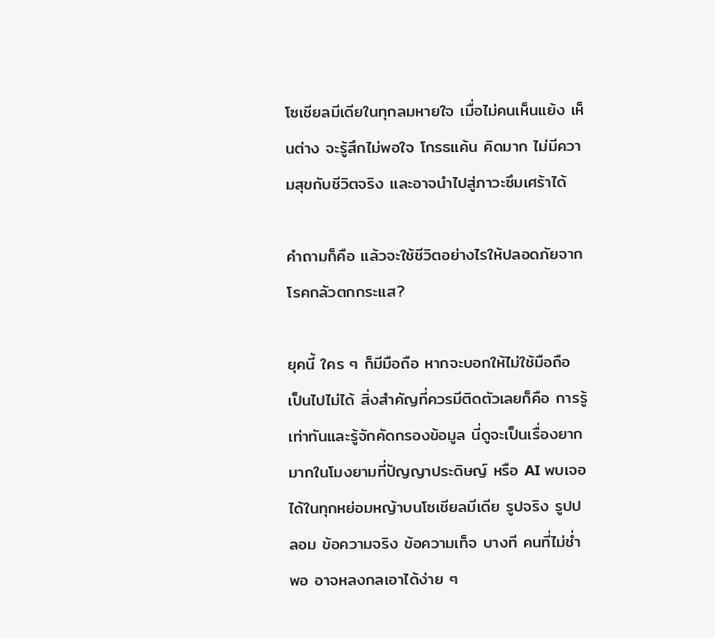โซเชียลมีเดียในทุกลมหายใจ เมื่อไม่คนเห็นแย้ง เห็นต่าง จะรู้สึกไม่พอใจ โกรธแค้น คิดมาก ไม่มีความสุขกับชีวิตจริง และอาจนำไปสู่ภาวะซึมเศร้าได้

คำถามก็คือ แล้วจะใช้ชีวิตอย่างไรให้ปลอดภัยจากโรคกลัวตกกระแส?

ยุคนี้ ใคร ๆ ก็มีมือถือ หากจะบอกให้ไม่ใช้มือถือ เป็นไปไม่ได้ สิ่งสำคัญที่ควรมีติดตัวเลยก็คือ การรู้เท่าทันและรู้จักคัดกรองข้อมูล นี่ดูจะเป็นเรื่องยากมากในโมงยามที่ปัญญาประดิษญ์ หรือ AI พบเจอได้ในทุกหย่อมหญ้าบนโซเชียลมีเดีย รูปจริง รูปปลอม ข้อความจริง ข้อความเท็จ บางที คนที่ไม่ช่ำพอ อาจหลงกลเอาได้ง่าย ๆ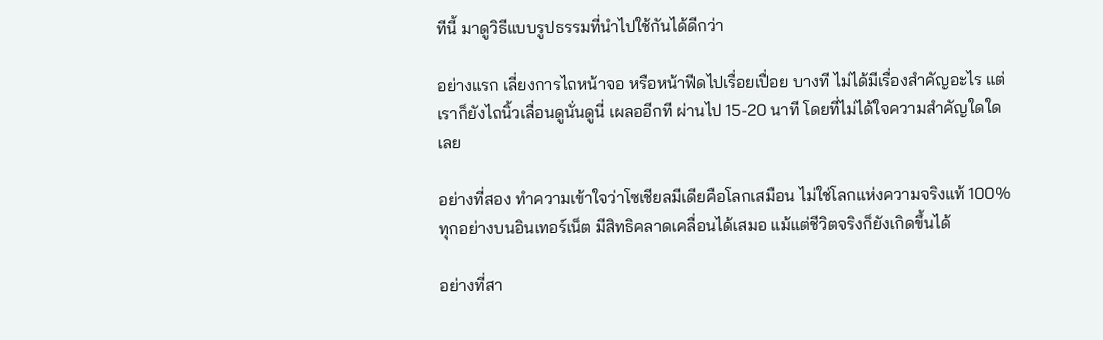ทีนี้ มาดูวิธีแบบรูปธรรมที่นำไปใช้กันได้ดีกว่า

อย่างแรก เลี่ยงการไถหน้าจอ หรือหน้าฟีดไปเรื่อยเปื่อย บางที ไม่ได้มีเรื่องสำคัญอะไร แต่เราก็ยังไถนิ้วเลื่อนดูนั่นดูนี่ เผลออีกที ผ่านไป 15-20 นาที โดยที่ไม่ได้ใจความสำคัญใดใดเลย

อย่างที่สอง ทำความเข้าใจว่าโซเชียลมีเดียคือโลกเสมือน ไม่ใช่โลกแห่งความจริงแท้ 100% ทุกอย่างบนอินเทอร์เน็ต มีสิทธิคลาดเคลื่อนได้เสมอ แม้แต่ชีวิตจริงก็ยังเกิดขึ้นได้

อย่างที่สา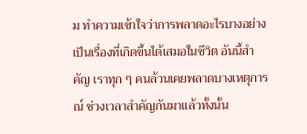ม ทำความเข้าใจว่าการพลาดอะไรบางอย่าง เป็นเรื่องที่เกิดขึ้นได้เสมอในชีวิต อันนี้สำคัญ เราทุก ๆ คนล้วนเคยพลาดบางเหตุการณ์ ช่วงเวลาสำคัญกันมาแล้วทั้งนั้น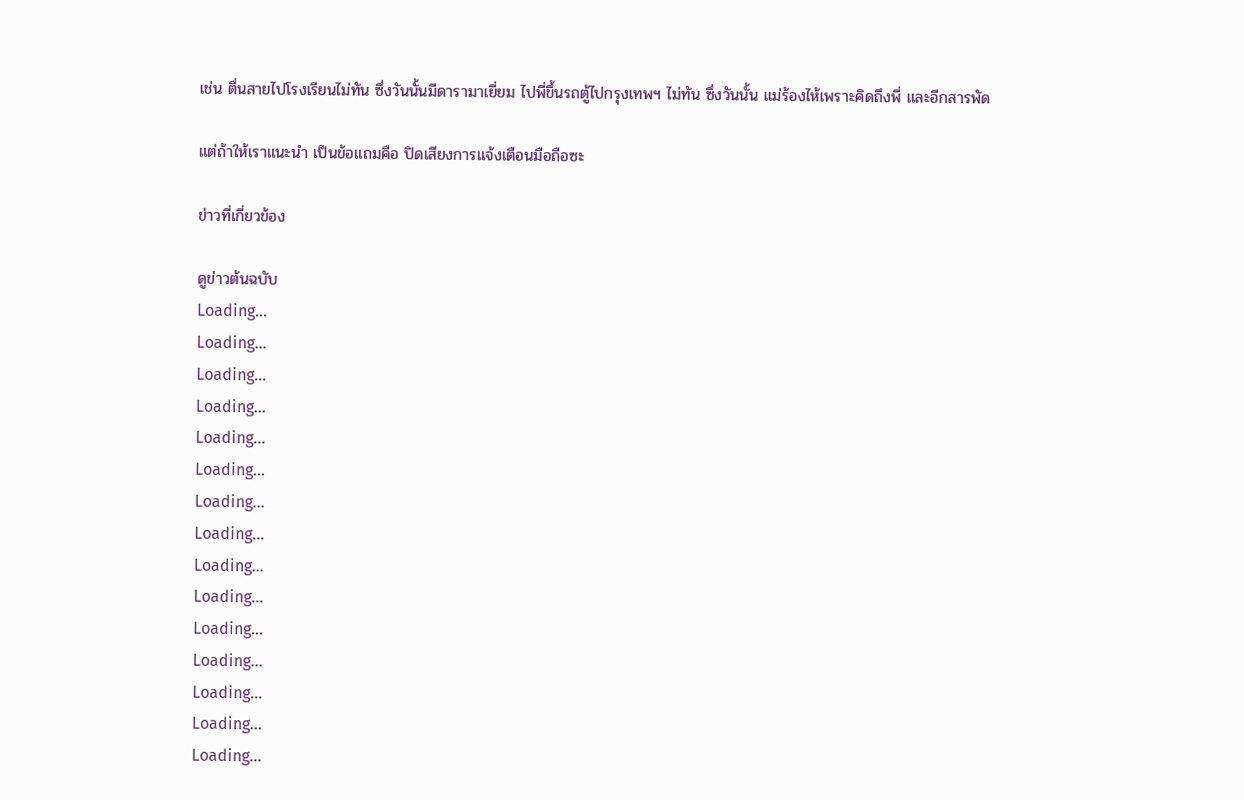เช่น ตื่นสายไปโรงเรียนไม่ทัน ซึ่งวันนั้นมีดารามาเยี่ยม ไปพี่ขึ้นรถตู้ไปกรุงเทพฯ ไม่ทัน ซึ่งวันนั้น แม่ร้องไห้เพราะคิดถึงพี่ และอีกสารพัด

แต่ถ้าให้เราแนะนำ เป็นข้อแถมคือ ปิดเสียงการแจ้งเตือนมือถือซะ

ข่าวที่เกี่ยวข้อง

ดูข่าวต้นฉบับ
Loading...
Loading...
Loading...
Loading...
Loading...
Loading...
Loading...
Loading...
Loading...
Loading...
Loading...
Loading...
Loading...
Loading...
Loading...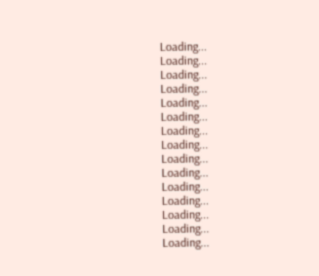Loading...
Loading...
Loading...
Loading...
Loading...
Loading...
Loading...
Loading...
Loading...
Loading...
Loading...
Loading...
Loading...
Loading...
Loading...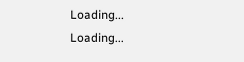Loading...
Loading...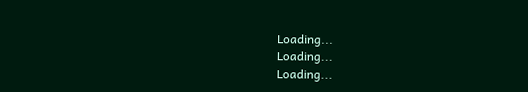Loading...
Loading...
Loading...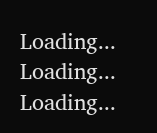Loading...
Loading...
Loading...